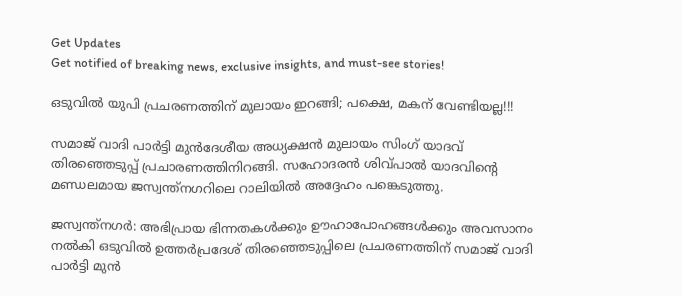Get Updates
Get notified of breaking news, exclusive insights, and must-see stories!

ഒടുവില്‍ യുപി പ്രചരണത്തിന് മുലായം ഇറങ്ങി; പക്ഷെ, മകന് വേണ്ടിയല്ല!!!

സമാജ് വാദി പാര്‍ട്ടി മുന്‍ദേശീയ അധ്യക്ഷന്‍ മുലായം സിംഗ് യാദവ് തിരഞ്ഞെടുപ്പ് പ്രചാരണത്തിനിറങ്ങി. സഹോദരന്‍ ശിവ്പാല്‍ യാദവിന്റെ മണ്ഡലമായ ജസ്വന്ത്‌നഗറിലെ റാലിയില്‍ അദ്ദേഹം പങ്കെടുത്തു.

ജസ്വന്ത്‌നഗര്‍: അഭിപ്രായ ഭിന്നതകള്‍ക്കും ഊഹാപോഹങ്ങള്‍ക്കും അവസാനം നല്‍കി ഒടുവില്‍ ഉത്തര്‍പ്രദേശ് തിരഞ്ഞെടുപ്പിലെ പ്രചരണത്തിന് സമാജ് വാദി പാര്‍ട്ടി മുന്‍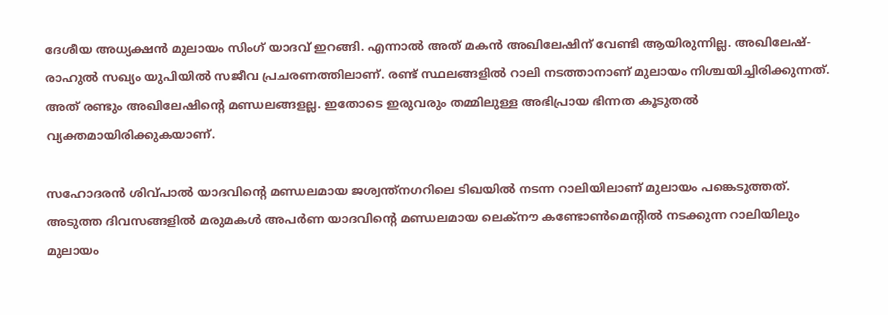ദേശീയ അധ്യക്ഷന്‍ മുലായം സിംഗ് യാദവ് ഇറങ്ങി. എന്നാല്‍ അത് മകന്‍ അഖിലേഷിന് വേണ്ടി ആയിരുന്നില്ല. അഖിലേഷ്-രാഹുല്‍ സഖ്യം യുപിയില്‍ സജീവ പ്രചരണത്തിലാണ്. രണ്ട് സ്ഥലങ്ങളില്‍ റാലി നടത്താനാണ് മുലായം നിശ്ചയിച്ചിരിക്കുന്നത്. അത് രണ്ടും അഖിലേഷിന്റെ മണ്ഡലങ്ങളല്ല. ഇതോടെ ഇരുവരും തമ്മിലുള്ള അഭിപ്രായ ഭിന്നത കൂടുതല്‍ വ്യക്തമായിരിക്കുകയാണ്.

സഹോദരന്‍ ശിവ്പാല്‍ യാദവിന്റെ മണ്ഡലമായ ജശ്വന്ത്‌നഗറിലെ ടിഖയില്‍ നടന്ന റാലിയിലാണ് മുലായം പങ്കെടുത്തത്. അടുത്ത ദിവസങ്ങളില്‍ മരുമകള്‍ അപര്‍ണ യാദവിന്റെ മണ്ഡലമായ ലെക്‌നൗ കണ്ടോണ്‍മെന്റില്‍ നടക്കുന്ന റാലിയിലും മുലായം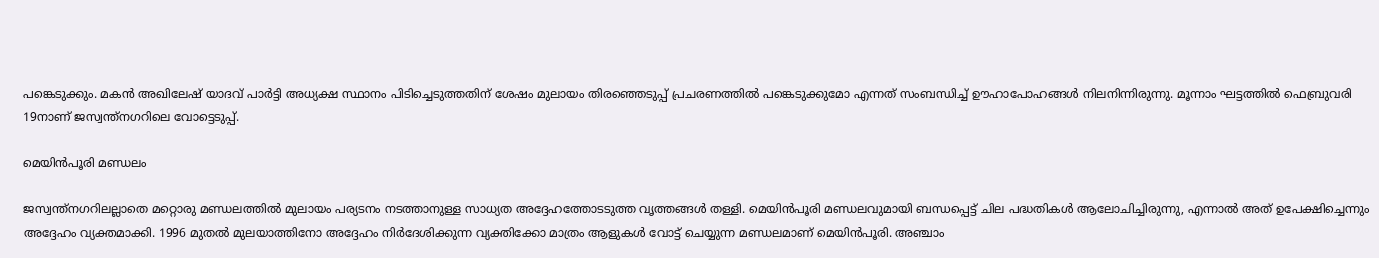പങ്കെടുക്കും. മകന്‍ അഖിലേഷ് യാദവ് പാര്‍ട്ടി അധ്യക്ഷ സ്ഥാനം പിടിച്ചെടുത്തതിന് ശേഷം മുലായം തിരഞ്ഞെടുപ്പ് പ്രചരണത്തില്‍ പങ്കെടുക്കുമോ എന്നത് സംബന്ധിച്ച് ഊഹാപോഹങ്ങള്‍ നിലനിന്നിരുന്നു. മൂന്നാം ഘട്ടത്തില്‍ ഫെബ്രുവരി 19നാണ് ജസ്വന്ത്‌നഗറിലെ വോട്ടെടുപ്പ്.

മെയിന്‍പൂരി മണ്ഡലം

ജസ്വന്ത്‌നഗറിലല്ലാതെ മറ്റൊരു മണ്ഡലത്തില്‍ മുലായം പര്യടനം നടത്താനുള്ള സാധ്യത അദ്ദേഹത്തോടടുത്ത വൃത്തങ്ങള്‍ തള്ളി. മെയിന്‍പൂരി മണ്ഡലവുമായി ബന്ധപ്പെട്ട് ചില പദ്ധതികള്‍ ആലോചിച്ചിരുന്നു, എന്നാല്‍ അത് ഉപേക്ഷിച്ചെന്നും അദ്ദേഹം വ്യക്തമാക്കി. 1996 മുതല്‍ മുലയാത്തിനോ അദ്ദേഹം നിര്‍ദേശിക്കുന്ന വ്യക്തിക്കോ മാത്രം ആളുകള്‍ വോട്ട് ചെയ്യുന്ന മണ്ഡലമാണ് മെയിന്‍പൂരി. അഞ്ചാം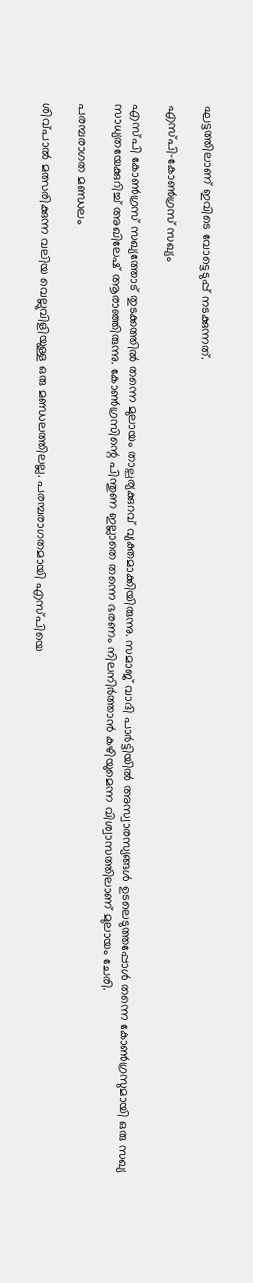ഘട്ടത്തിലാണ് ഇവിടെ വോട്ടെടുപ്പ് നടക്കുന്നത്.

എസ്പി-കോണ്‍ഗ്രസ് സഖ്യം

എസ്പി കോണ്‍ഗ്രസ് സഖ്യത്തോട് തുടക്കത്തില്‍ തന്നെ മുലായം താല്പര്യക്കുറവ് വ്യക്തമാക്കിയിരുന്നു. സമാജ് വാദി പാര്‍ട്ടിയില്‍ അസ്വാരസ്യങ്ങള്‍ ഉടലെടുത്തപ്പോള്‍ തന്നെ കോണ്‍ഗ്രസുമായി ഒരു സഖ്യ സാധ്യതയേക്കുറിച്ച് അഖിലേഷ് ആരാഞ്ഞിരുന്നു. കോണ്‍ഗ്രസിന്റെ പിന്തുണ ഇല്ലാതെ തന്നെ ഭരണം നിലനിര്‍ത്താന്‍ കഴിയുമെന്ന വിശ്വാസത്തിലാണ് മുലായം ചേരി.

പരമ്പരാഗത മണ്ഡലം

ശിവ്പാല്‍ മത്സരിക്കുന്ന വലിയ വെല്ലുവിളിയുള്ള ഒരു മണ്ഡലത്തിലല്ല. പരമ്പരാഗതമായി എസ്പിയെ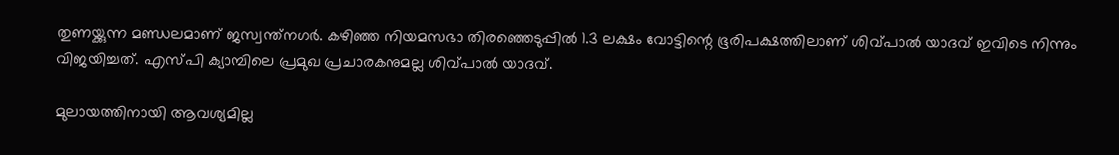തുണയ്ക്കുന്ന മണ്ഡലമാണ് ജസ്വന്ത്‌നഗര്‍. കഴിഞ്ഞ നിയമസഭാ തിരഞ്ഞെടുപ്പില്‍ 1.3 ലക്ഷം വോട്ടിന്റെ ഭൂരിപക്ഷത്തിലാണ് ശിവ്പാല്‍ യാദവ് ഇവിടെ നിന്നും വിജയിച്ചത്. എസ്പി ക്യാമ്പിലെ പ്രമുഖ പ്രചാരകനുമല്ല ശിവ്പാല്‍ യാദവ്.

മുലായത്തിനായി ആവശ്യമില്ല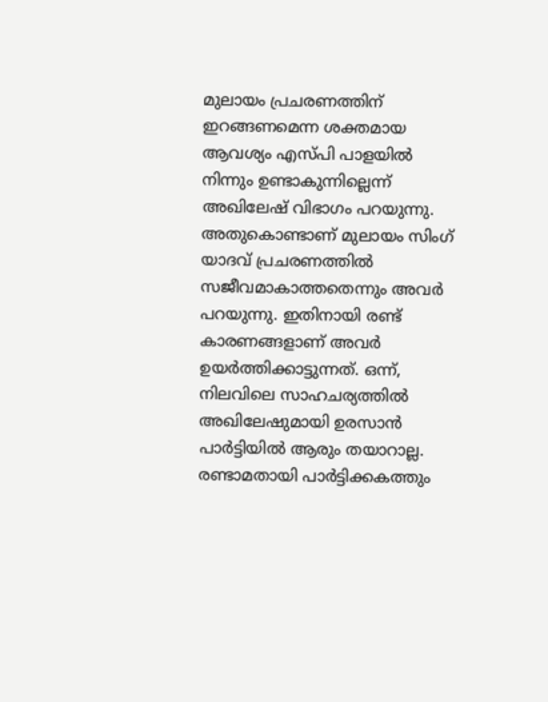മുലായം പ്രചരണത്തിന് ഇറങ്ങണമെന്ന ശക്തമായ ആവശ്യം എസ്പി പാളയില്‍ നിന്നും ഉണ്ടാകുന്നില്ലെന്ന് അഖിലേഷ് വിഭാഗം പറയുന്നു. അതുകൊണ്ടാണ് മുലായം സിംഗ് യാദവ് പ്രചരണത്തില്‍ സജീവമാകാത്തതെന്നും അവര്‍ പറയുന്നു. ഇതിനായി രണ്ട് കാരണങ്ങളാണ് അവര്‍ ഉയര്‍ത്തിക്കാട്ടുന്നത്. ഒന്ന്, നിലവിലെ സാഹചര്യത്തില്‍ അഖിലേഷുമായി ഉരസാന്‍ പാര്‍ട്ടിയില്‍ ആരും തയാറാല്ല. രണ്ടാമതായി പാര്‍ട്ടിക്കകത്തും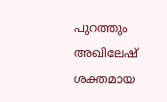പുറത്തും അഖിലേഷ് ശക്തമായ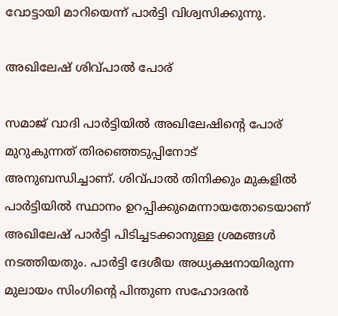വോട്ടായി മാറിയെന്ന് പാര്‍ട്ടി വിശ്വസിക്കുന്നു.

അഖിലേഷ് ശിവ്പാല്‍ പോര്

സമാജ് വാദി പാര്‍ട്ടിയില്‍ അഖിലേഷിന്റെ പോര് മുറുകുന്നത് തിരഞ്ഞെടുപ്പിനോട് അനുബന്ധിച്ചാണ്. ശിവ്പാല്‍ തിനിക്കും മുകളില്‍ പാര്‍ട്ടിയില്‍ സ്ഥാനം ഉറപ്പിക്കുമെന്നായതോടെയാണ് അഖിലേഷ് പാര്‍ട്ടി പിടിച്ചടക്കാനുള്ള ശ്രമങ്ങള്‍ നടത്തിയതും. പാര്‍ട്ടി ദേശീയ അധ്യക്ഷനായിരുന്ന മുലായം സിംഗിന്റെ പിന്തുണ സഹോദരന്‍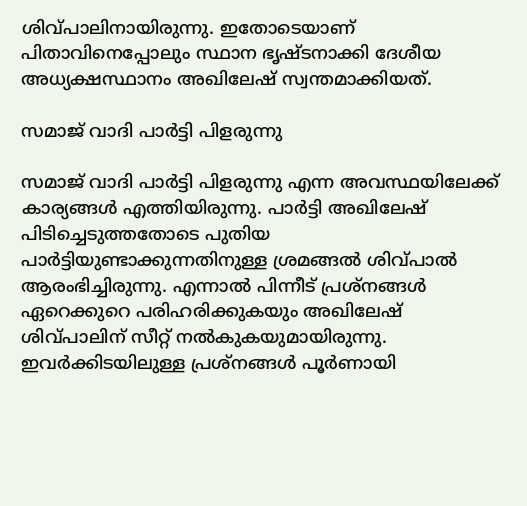ശിവ്പാലിനായിരുന്നു. ഇതോടെയാണ് പിതാവിനെപ്പോലും സ്ഥാന ഭൃഷ്ടനാക്കി ദേശീയ അധ്യക്ഷസ്ഥാനം അഖിലേഷ് സ്വന്തമാക്കിയത്.

സമാജ് വാദി പാര്‍ട്ടി പിളരുന്നു

സമാജ് വാദി പാര്‍ട്ടി പിളരുന്നു എന്ന അവസ്ഥയിലേക്ക് കാര്യങ്ങള്‍ എത്തിയിരുന്നു. പാര്‍ട്ടി അഖിലേഷ് പിടിച്ചെടുത്തതോടെ പുതിയ പാര്‍ട്ടിയുണ്ടാക്കുന്നതിനുള്ള ശ്രമങ്ങല്‍ ശിവ്പാല്‍ ആരംഭിച്ചിരുന്നു. എന്നാല്‍ പിന്നീട് പ്രശ്‌നങ്ങള്‍ ഏറെക്കുറെ പരിഹരിക്കുകയും അഖിലേഷ് ശിവ്പാലിന് സീറ്റ് നല്‍കുകയുമായിരുന്നു. ഇവര്‍ക്കിടയിലുള്ള പ്രശ്‌നങ്ങള്‍ പൂര്‍ണായി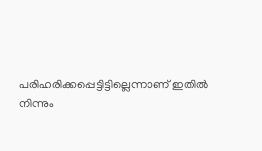പരിഹരിക്കപ്പെട്ടിട്ടില്ലെന്നാണ് ഇതില്‍ നിന്നും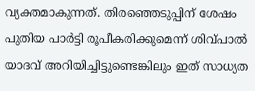വ്യക്തമാകുന്നത്. തിരഞ്ഞെടുപ്പിന് ശേഷം പുതിയ പാര്‍ട്ടി രൂപീകരിക്കുമെന്ന് ശിവ്പാല്‍ യാദവ് അറിയിച്ചിട്ടുണ്ടെങ്കിലും ഇത് സാധ്യത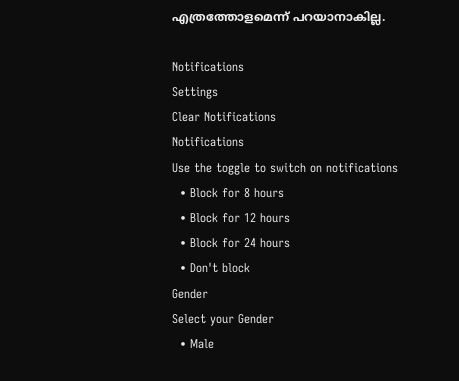എത്രത്തോളമെന്ന് പറയാനാകില്ല.

Notifications
Settings
Clear Notifications
Notifications
Use the toggle to switch on notifications
  • Block for 8 hours
  • Block for 12 hours
  • Block for 24 hours
  • Don't block
Gender
Select your Gender
  • Male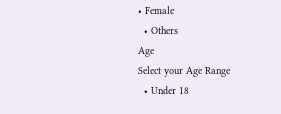• Female
  • Others
Age
Select your Age Range
  • Under 18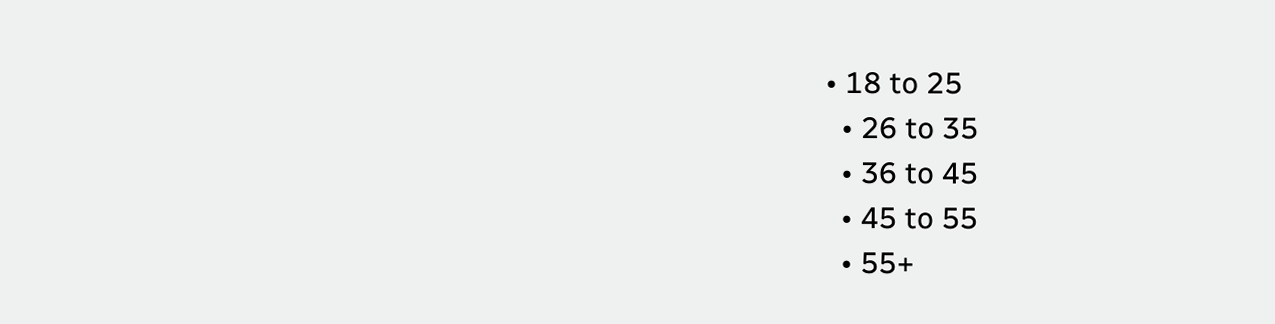• 18 to 25
  • 26 to 35
  • 36 to 45
  • 45 to 55
  • 55+